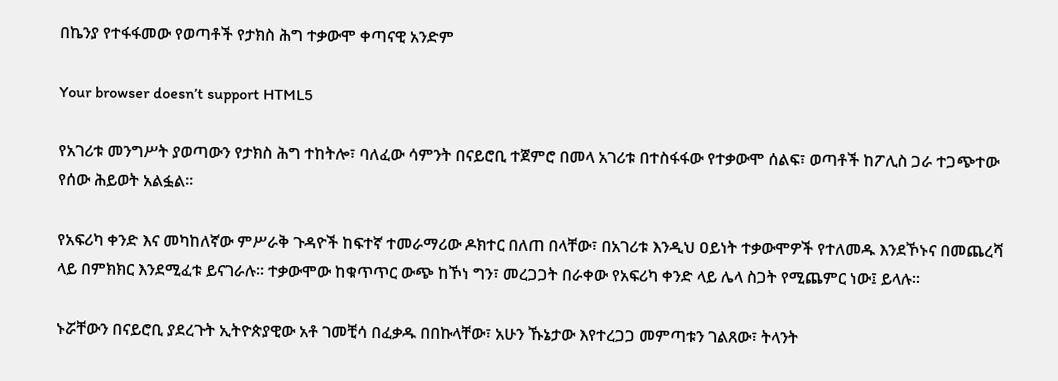በኬንያ የተፋፋመው የወጣቶች የታክስ ሕግ ተቃውሞ ቀጣናዊ አንድም

Your browser doesn’t support HTML5

የአገሪቱ መንግሥት ያወጣውን የታክስ ሕግ ተከትሎ፣ ባለፈው ሳምንት በናይሮቢ ተጀምሮ በመላ አገሪቱ በተስፋፋው የተቃውሞ ሰልፍ፣ ወጣቶች ከፖሊስ ጋራ ተጋጭተው የሰው ሕይወት አልፏል፡፡

የአፍሪካ ቀንድ እና መካከለኛው ምሥራቅ ጉዳዮች ከፍተኛ ተመራማሪው ዶክተር በለጠ በላቸው፣ በአገሪቱ እንዲህ ዐይነት ተቃውሞዎች የተለመዱ እንደኾኑና በመጨረሻ ላይ በምክክር እንደሚፈቱ ይናገራሉ፡፡ ተቃውሞው ከቁጥጥር ውጭ ከኾነ ግን፣ መረጋጋት በራቀው የአፍሪካ ቀንድ ላይ ሌላ ስጋት የሚጨምር ነው፤ ይላሉ፡፡

ኑሯቸውን በናይሮቢ ያደረጉት ኢትዮጵያዊው አቶ ገመቺሳ በፈቃዱ በበኩላቸው፣ አሁን ኹኔታው እየተረጋጋ መምጣቱን ገልጸው፣ ትላንት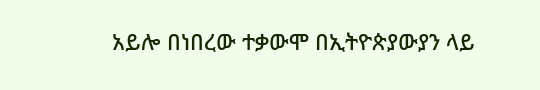አይሎ በነበረው ተቃውሞ በኢትዮጵያውያን ላይ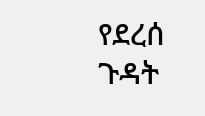የደረሰ ጉዳት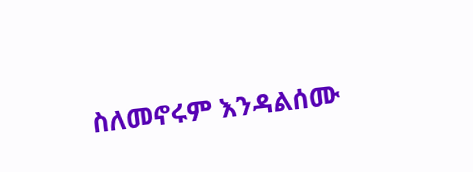ስለመኖሩም እንዳልሰሙ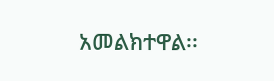አመልክተዋል፡፡